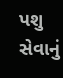પશુ સેવાનું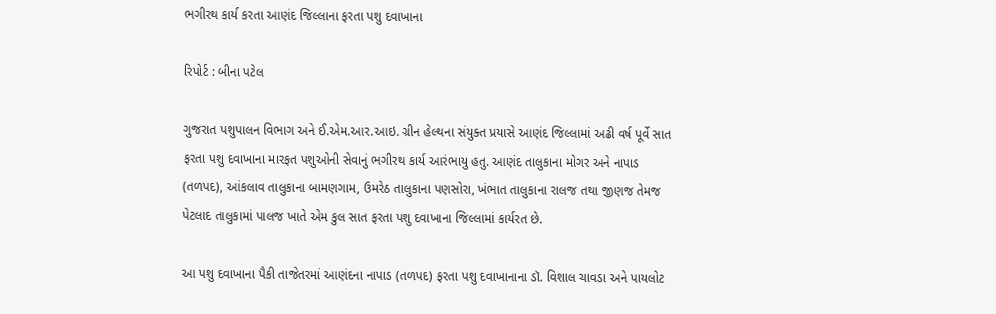ભગીરથ કાર્ય કરતા આણંદ જિલ્લાના ફરતા પશુ દવાખાના

રિપોર્ટ : બીના પટેલ

ગુજરાત પશુપાલન વિભાગ અને ઈ.એમ.આર.આઇ. ગ્રીન હેલ્થના સંયુક્ત પ્રયાસે આણંદ જિલ્લામાં અઢી વર્ષ પૂર્વે સાત ફરતા પશુ દવાખાના મારફત પશુઓની સેવાનું ભગીરથ કાર્ય આરંભાયુ હતુ. આણંદ તાલુકાના મોગર અને નાપાડ (તળપદ), આંકલાવ તાલુકાના બામણગામ, ઉમરેઠ તાલુકાના પણસોરા, ખંભાત તાલુકાના રાલજ તથા જીણજ તેમજ પેટલાદ તાલુકામાં પાલજ ખાતે એમ કુલ સાત ફરતા પશુ દવાખાના જિલ્લામાં કાર્યરત છે.

આ પશુ દવાખાના પૈકી તાજેતરમાં આણંદના નાપાડ (તળપદ) ફરતા પશુ દવાખાનાના ડૉ. વિશાલ ચાવડા અને પાયલોટ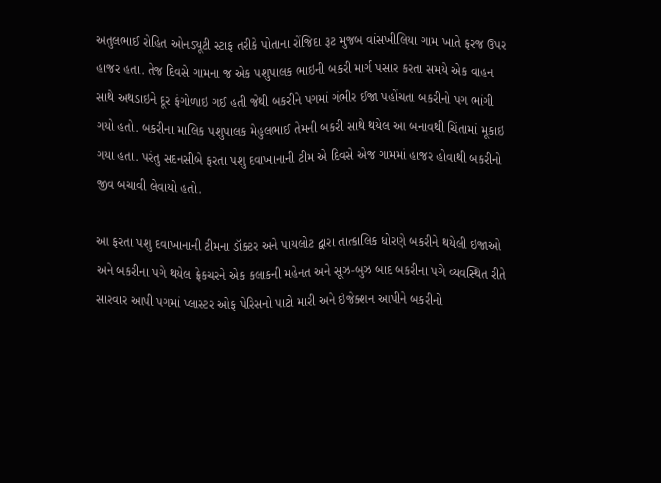અતુલભાઈ રોહિત ઓનડ્યૂટી સ્ટાફ તરીકે પોતાના રોંજિદા રૂટ મુજબ વાંસખીલિયા ગામ ખાતે ફરજ ઉપર હાજર હતા. તેજ દિવસે ગામના જ એક પશુપાલક ભાઇની બકરી માર્ગ પસાર કરતા સમયે એક વાહન સાથે અથડાઇને દૂર ફંગોળાઇ ગઈ હતી જેથી બકરીને પગમાં ગંભીર ઈજા પહોંચતા બકરીનો પગ ભાંગી ગયો હતો. બકરીના માલિક પશુપાલક મેહુલભાઈ તેમની બકરી સાથે થયેલ આ બનાવથી ચિંતામાં મૂકાઇ ગયા હતા. પરંતુ સદનસીબે ફરતા પશુ દવાખાનાની ટીમ એ દિવસે એજ ગામમાં હાજર હોવાથી બકરીનો જીવ બચાવી લેવાયો હતો.

આ ફરતા પશુ દવાખાનાની ટીમના ડૉક્ટર અને પાયલોટ દ્વારા તાત્કાલિક ધોરણે બકરીને થયેલી ઇજાઓ અને બકરીના પગે થયેલ ફ્રેકચરને એક કલાકની મહેનત અને સૂઝ-બુઝ બાદ બકરીના પગે વ્યવસ્થિત રીતે સારવાર આપી પગમાં પ્લાસ્ટર ઓફ પેરિસનો પાટો મારી અને ઇંજેક્શન આપીને બકરીનો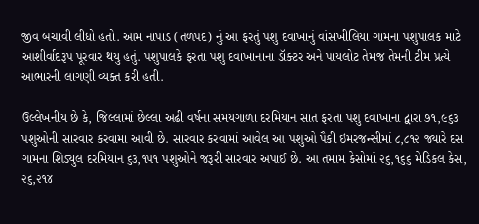જીવ બચાવી લીધો હતો. આમ નાપાડ (તળપદ) નું આ ફરતું પશુ દવાખાનું વાંસખીલિયા ગામના પશુપાલક માટે આશીર્વાદરૂપ પૂરવાર થયુ હતું. પશુપાલકે ફરતા પશુ દવાખાનાના ડૉક્ટર અને પાયલોટ તેમજ તેમની ટીમ પ્રત્યે આભારની લાગણી વ્યક્ત કરી હતી.

ઉલ્લેખનીય છે કે, જિલ્લામાં છેલ્લા અઢી વર્ષના સમયગાળા દરમિયાન સાત ફરતા પશુ દવાખાના દ્વારા ૭૧,૯૬૩ પશુઓની સારવાર કરવામા આવી છે. સારવાર કરવામાં આવેલ આ પશુઓ પૈકી ઇમરજન્સીમાં ૮,૮૧૨ જ્યારે દસ ગામના શિડ્યુલ દરમિયાન ૬૩,૧૫૧ પશુઓને જરૂરી સારવાર અપાઈ છે. આ તમામ કેસોમાં ૨૬,૧૬૬ મેડિકલ કેસ, ૨૬,૨૧૪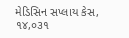મેડિસિન સપ્લાય કેસ, ૧૪,૦૩૧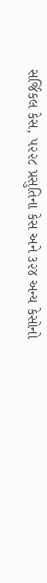સર્જિકલ કેસ, ૫૨૨૮ પ્રસુતિના કેસ અને ૩૨૪ અન્ય કેસોનો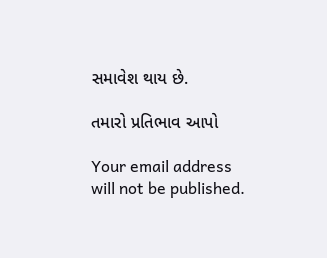સમાવેશ થાય છે.

તમારો પ્રતિભાવ આપો

Your email address will not be published.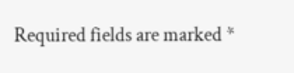Required fields are marked *